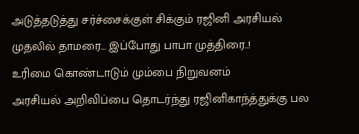அடுத்தடுத்து சர்ச்சைக்குள் சிக்கும் ரஜினி அரசியல்
முதலில் தாமரை… இப்போது பாபா முத்திரை..!
உரிமை கொண்டாடும் மும்பை நிறுவனம்
அரசியல் அறிவிப்பை தொடர்ந்து ரஜினிகாந்த்துக்கு பல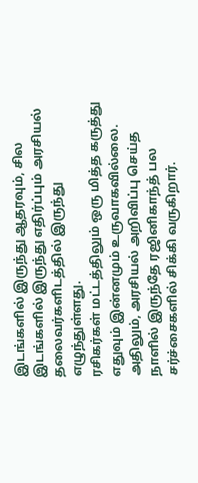இடங்களில் இருந்து ஆதரவும், சில இடங்களில் இருந்து எதிர்ப்பும் அரசியல் தலைவர்களிடத்தில் இருந்து எழுந்துள்ளது.
ரசிகர்கள் மட்டத்திலும் ஒரு மித்த கருத்து எதுவும் இன்னமும் உருவாகவில்லை. அதிலும், அரசியல் அறிவிப்பு செய்த நாளில் இருந்தே ரஜினிகாந்த் பல சர்ச்சைகளில் சிக்கி வருகிறார்.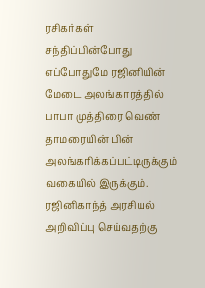ரசிகர்கள் சந்திப்பின்போது எப்போதுமே ரஜினியின் மேடை அலங்காரத்தில் பாபா முத்திரை வெண் தாமரையின் பின் அலங்கரிக்கப்பட்டிருக்கும் வகையில் இருக்கும்.
ரஜினிகாந்த் அரசியல் அறிவிப்பு செய்வதற்கு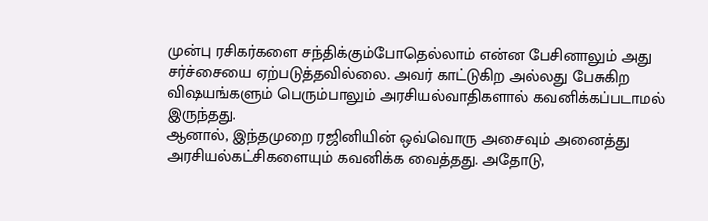முன்பு ரசிகர்களை சந்திக்கும்போதெல்லாம் என்ன பேசினாலும் அது சர்ச்சையை ஏற்படுத்தவில்லை. அவர் காட்டுகிற அல்லது பேசுகிற விஷயங்களும் பெரும்பாலும் அரசியல்வாதிகளால் கவனிக்கப்படாமல் இருந்தது.
ஆனால், இந்தமுறை ரஜினியின் ஒவ்வொரு அசைவும் அனைத்து அரசியல்கட்சிகளையும் கவனிக்க வைத்தது. அதோடு,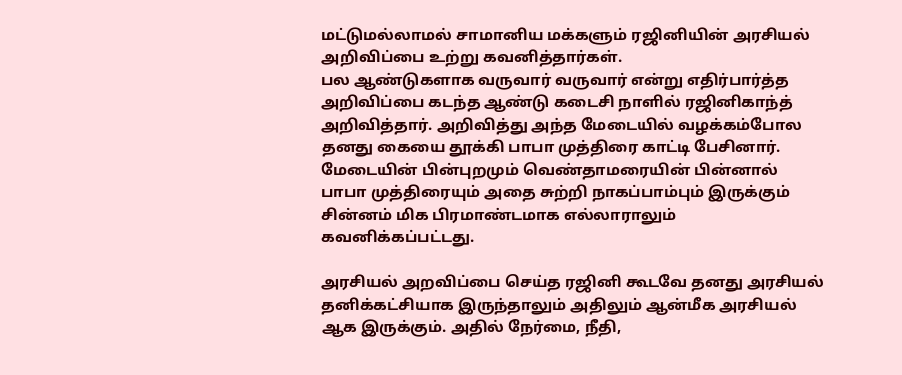மட்டுமல்லாமல் சாமானிய மக்களும் ரஜினியின் அரசியல் அறிவிப்பை உற்று கவனித்தார்கள்.
பல ஆண்டுகளாக வருவார் வருவார் என்று எதிர்பார்த்த அறிவிப்பை கடந்த ஆண்டு கடைசி நாளில் ரஜினிகாந்த் அறிவித்தார். அறிவித்து அந்த மேடையில் வழக்கம்போல தனது கையை தூக்கி பாபா முத்திரை காட்டி பேசினார்.
மேடையின் பின்புறமும் வெண்தாமரையின் பின்னால் பாபா முத்திரையும் அதை சுற்றி நாகப்பாம்பும் இருக்கும் சின்னம் மிக பிரமாண்டமாக எல்லாராலும் கவனிக்கப்பட்டது.

அரசியல் அறவிப்பை செய்த ரஜினி கூடவே தனது அரசியல் தனிக்கட்சியாக இருந்தாலும் அதிலும் ஆன்மீக அரசியல் ஆக இருக்கும். அதில் நேர்மை, நீதி,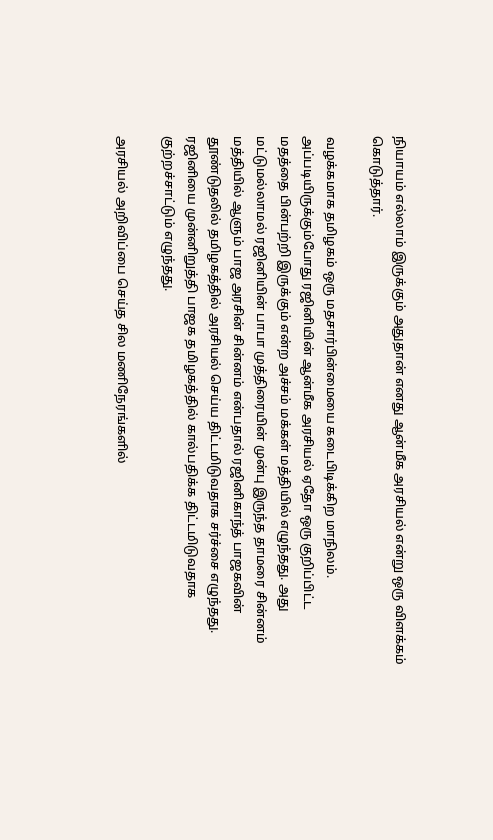நியாயம் எல்லாம் இருக்கும் அதுதான் எனது ஆன்மீக அரசியல் என்று ஒரு விளக்கம் கொடுத்தார்.

வழக்கமாக தமிழகம் ஒரு மதசார்பின்மையை கடைபிடிக்கிற மாநிலம். அப்படியிருக்கும்போது ரஜினியின் ஆன்மீக அரசியல் ஏதோ ஒரு குறிப்பிட்ட மதத்தை பின்பற்றி இருக்கும் என்ற அச்சம் மக்கள் மத்தியில் எழுந்தது. அது மட்டுமல்லாமல் ரஜினியின் பாபா முத்திரையின் முன்பு இருந்த தாமரை சின்னம் மத்தியில் ஆளும் பாஜ அரசின் சின்னம் என்பதால் ரஜினிகாந்த் பாஜகவின் தூண்டுதலில் தமிழகத்தில் அரசியல் செய்ய திட்டமிடுவதாக சர்ச்சை எழுந்தது.
ரஜினியை முன்னிறுத்தி பாஜக தமிழகத்தில் கால்பதிக்க திட்டமிடுவதாக குற்றச்சாட்டும் எழுந்தது.

அரசியல் அறிவிப்பை செய்த சில மணிநேரங்களில்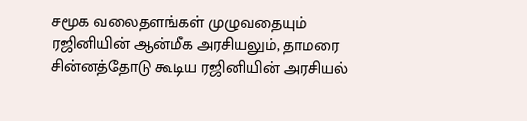சமூக வலைதளங்கள் முழுவதையும் ரஜினியின் ஆன்மீக அரசியலும், தாமரை சின்னத்தோடு கூடிய ரஜினியின் அரசியல்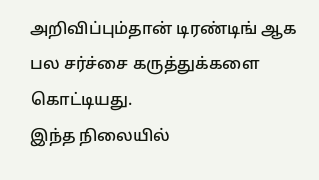அறிவிப்பும்தான் டிரண்டிங் ஆக பல சர்ச்சை கருத்துக்களை கொட்டியது.
இந்த நிலையில்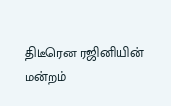திடீரென ரஜினியின் மன்றம்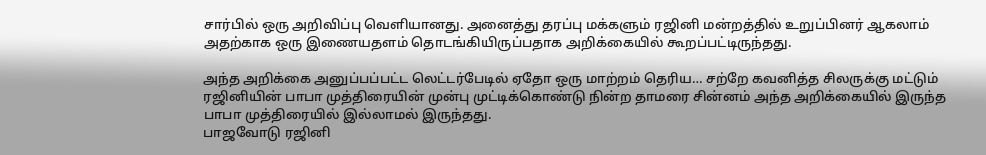சார்பில் ஒரு அறிவிப்பு வெளியானது. அனைத்து தரப்பு மக்களும் ரஜினி மன்றத்தில் உறுப்பினர் ஆகலாம் அதற்காக ஒரு இணையதளம் தொடங்கியிருப்பதாக அறிக்கையில் கூறப்பட்டிருந்தது.

அந்த அறிக்கை அனுப்பப்பட்ட லெட்டர்பேடில் ஏதோ ஒரு மாற்றம் தெரிய… சற்றே கவனித்த சிலருக்கு மட்டும் ரஜினியின் பாபா முத்திரையின் முன்பு முட்டிக்கொண்டு நின்ற தாமரை சின்னம் அந்த அறிக்கையில் இருந்த பாபா முத்திரையில் இல்லாமல் இருந்தது.
பாஜவோடு ரஜினி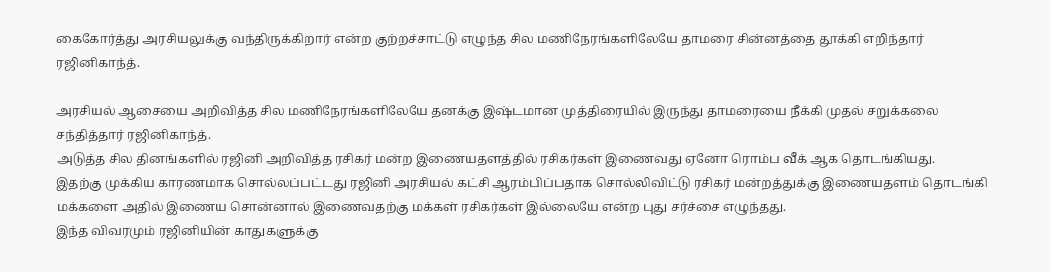கைகோர்த்து அரசியலுக்கு வந்திருக்கிறார் என்ற குற்றச்சாட்டு எழுந்த சில மணிநேரங்களிலேயே தாமரை சின்னத்தை தூக்கி எறிந்தார் ரஜினிகாந்த்.

அரசியல் ஆசையை அறிவித்த சில மணிநேரங்களிலேயே தனக்கு இஷ்டமான முத்திரையில் இருந்து தாமரையை நீக்கி முதல் சறுக்கலை சந்தித்தார் ரஜினிகாந்த்.
அடுத்த சில தினங்களில் ரஜினி அறிவித்த ரசிகர் மன்ற இணையதளத்தில் ரசிகர்கள் இணைவது ஏனோ ரொம்ப வீக் ஆக தொடங்கியது.
இதற்கு முக்கிய காரணமாக சொல்லப்பட்டது ரஜினி அரசியல் கட்சி ஆரம்பிப்பதாக சொல்லிவிட்டு ரசிகர் மன்றத்துக்கு இணையதளம் தொடங்கி மக்களை அதில் இணைய சொன்னால் இணைவதற்கு மக்கள் ரசிகர்கள் இல்லையே என்ற புது சர்ச்சை எழுந்தது.
இந்த விவரமும் ரஜினியின் காதுகளுக்கு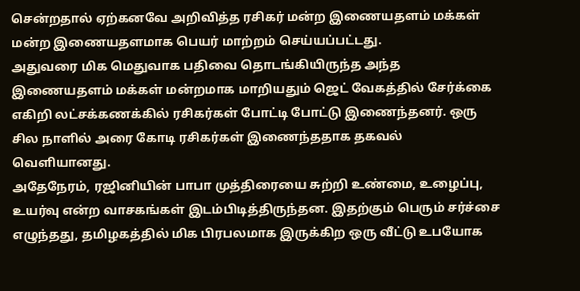சென்றதால் ஏற்கனவே அறிவித்த ரசிகர் மன்ற இணையதளம் மக்கள் மன்ற இணையதளமாக பெயர் மாற்றம் செய்யப்பட்டது.
அதுவரை மிக மெதுவாக பதிவை தொடங்கியிருந்த அந்த இணையதளம் மக்கள் மன்றமாக மாறியதும் ஜெட் வேகத்தில் சேர்க்கை எகிறி லட்சக்கணக்கில் ரசிகர்கள் போட்டி போட்டு இணைந்தனர். ஒரு சில நாளில் அரை கோடி ரசிகர்கள் இணைந்ததாக தகவல் வெளியானது.
அதேநேரம், ரஜினியின் பாபா முத்திரையை சுற்றி உண்மை, உழைப்பு, உயர்வு என்ற வாசகங்கள் இடம்பிடித்திருந்தன. இதற்கும் பெரும் சர்ச்சை எழுந்தது, தமிழகத்தில் மிக பிரபலமாக இருக்கிற ஒரு வீட்டு உபயோக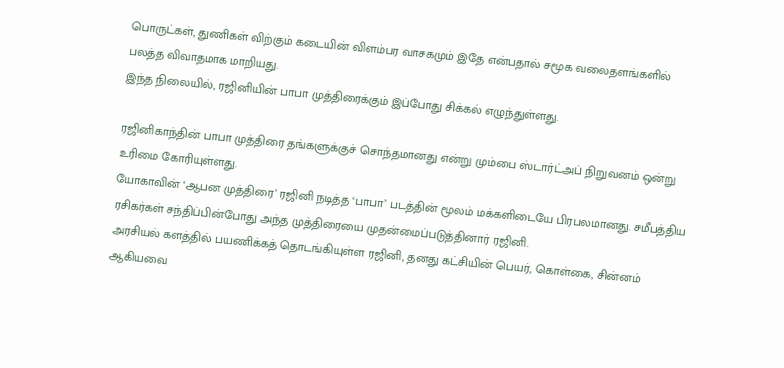பொருட்கள், துணிகள் விற்கும் கடையின் விளம்பர வாசகமும் இதே என்பதால் சமூக வலைதளங்களில் பலத்த விவாதமாக மாறியது.
இந்த நிலையில், ரஜினியின் பாபா முத்திரைக்கும் இப்போது சிக்கல் எழுந்துள்ளது.

ரஜினிகாந்தின் பாபா முத்திரை தங்களுக்குச் சொந்தமானது என்று மும்பை ஸ்டார்ட்அப் நிறுவனம் ஒன்று உரிமை கோரியுள்ளது.
யோகாவின் ‘ஆபன முத்திரை’ ரஜினி நடித்த ‘பாபா’ படத்தின் மூலம் மக்களிடையே பிரபலமானது. சமீபத்திய ரசிகர்கள் சந்திப்பின்போது அந்த முத்திரையை முதன்மைப்படுத்தினார் ரஜினி.
அரசியல் களத்தில் பயணிக்கத் தொடங்கியுள்ள ரஜினி, தனது கட்சியின் பெயர், கொள்கை, சின்னம் ஆகியவை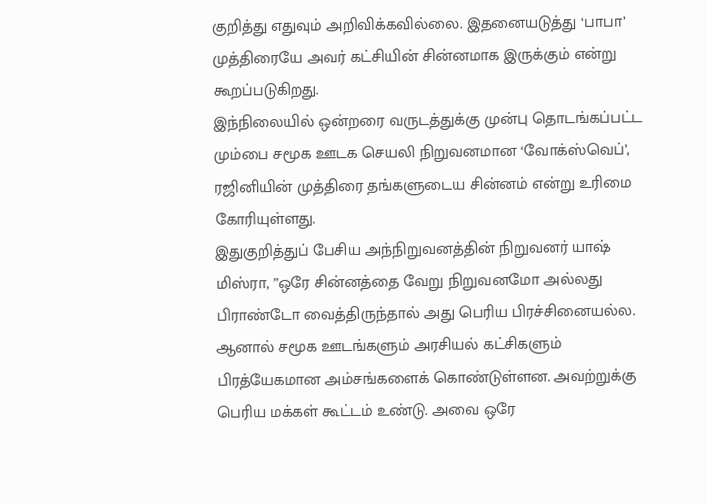குறித்து எதுவும் அறிவிக்கவில்லை. இதனையடுத்து ‘பாபா’ முத்திரையே அவர் கட்சியின் சின்னமாக இருக்கும் என்று கூறப்படுகிறது.
இந்நிலையில் ஒன்றரை வருடத்துக்கு முன்பு தொடங்கப்பட்ட மும்பை சமூக ஊடக செயலி நிறுவனமான ‘வோக்ஸ்வெப்’, ரஜினியின் முத்திரை தங்களுடைய சின்னம் என்று உரிமை கோரியுள்ளது.
இதுகுறித்துப் பேசிய அந்நிறுவனத்தின் நிறுவனர் யாஷ் மிஸ்ரா, ”ஒரே சின்னத்தை வேறு நிறுவனமோ அல்லது பிராண்டோ வைத்திருந்தால் அது பெரிய பிரச்சினையல்ல.
ஆனால் சமூக ஊடங்களும் அரசியல் கட்சிகளும் பிரத்யேகமான அம்சங்களைக் கொண்டுள்ளன. அவற்றுக்கு பெரிய மக்கள் கூட்டம் உண்டு. அவை ஒரே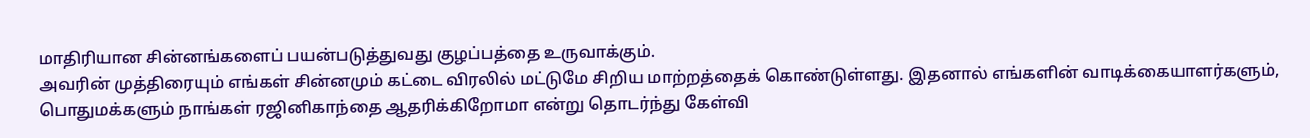மாதிரியான சின்னங்களைப் பயன்படுத்துவது குழப்பத்தை உருவாக்கும்.
அவரின் முத்திரையும் எங்கள் சின்னமும் கட்டை விரலில் மட்டுமே சிறிய மாற்றத்தைக் கொண்டுள்ளது. இதனால் எங்களின் வாடிக்கையாளர்களும், பொதுமக்களும் நாங்கள் ரஜினிகாந்தை ஆதரிக்கிறோமா என்று தொடர்ந்து கேள்வி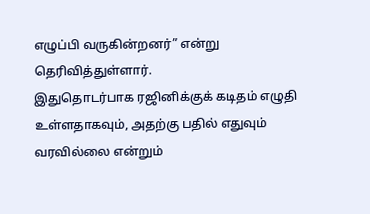எழுப்பி வருகின்றனர்” என்று தெரிவித்துள்ளார்.
இதுதொடர்பாக ரஜினிக்குக் கடிதம் எழுதி உள்ளதாகவும், அதற்கு பதில் எதுவும் வரவில்லை என்றும்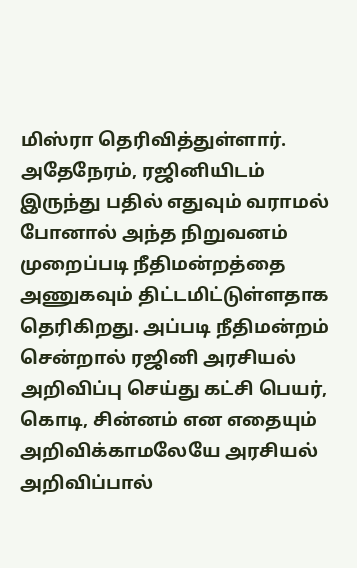மிஸ்ரா தெரிவித்துள்ளார்.
அதேநேரம், ரஜினியிடம் இருந்து பதில் எதுவும் வராமல் போனால் அந்த நிறுவனம் முறைப்படி நீதிமன்றத்தை அணுகவும் திட்டமிட்டுள்ளதாக தெரிகிறது. அப்படி நீதிமன்றம் சென்றால் ரஜினி அரசியல் அறிவிப்பு செய்து கட்சி பெயர், கொடி, சின்னம் என எதையும் அறிவிக்காமலேயே அரசியல் அறிவிப்பால்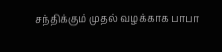சந்திக்கும் முதல் வழக்காக பாபா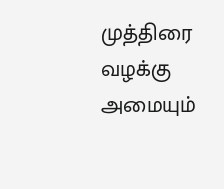முத்திரை வழக்கு அமையும்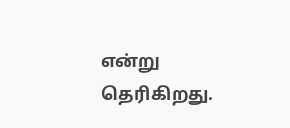என்று தெரிகிறது.